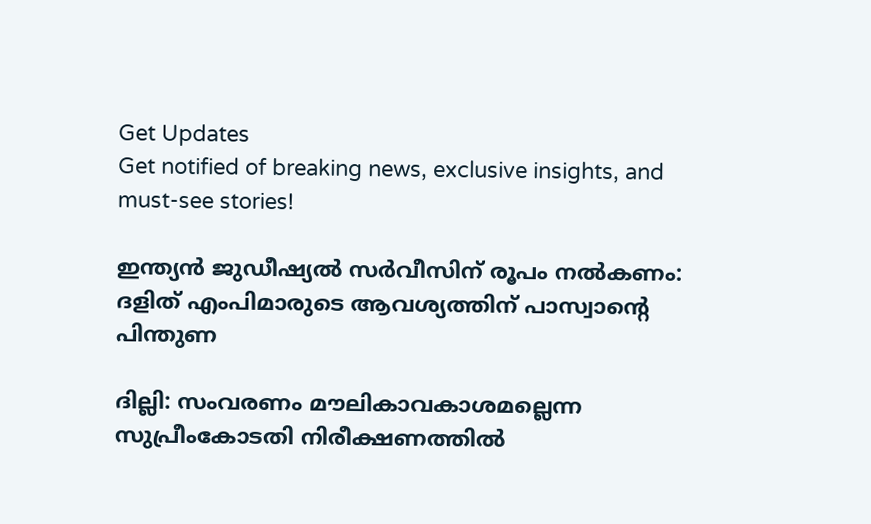Get Updates
Get notified of breaking news, exclusive insights, and must-see stories!

ഇന്ത്യന്‍ ജുഡ‍ീഷ്യല്‍ സര്‍വീസിന് രൂപം നല്‍കണം: ദളിത് എംപിമാരുടെ ആവശ്യത്തിന് പാസ്വാന്റെ പിന്തുണ

ദില്ലി: സംവരണം മൗലികാവകാശമല്ലെന്ന സുപ്രീംകോടതി നിരീക്ഷണത്തില്‍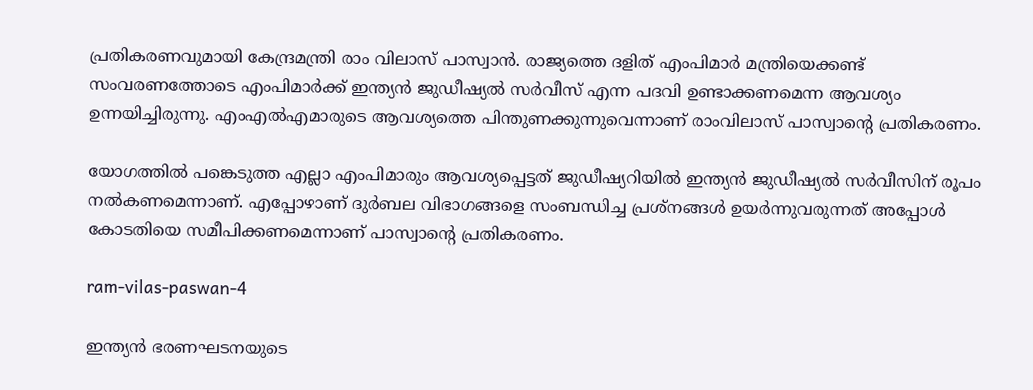പ്രതികരണവുമായി കേന്ദ്രമന്ത്രി രാം വിലാസ് പാസ്വാന്‍. രാജ്യത്തെ ദളിത് എംപിമാര്‍ മന്ത്രിയെക്കണ്ട് സംവരണത്തോടെ എംപിമാര്‍ക്ക് ഇന്ത്യന്‍ ജുഡ‍ീഷ്യല്‍ സര്‍വീസ് എന്ന പദവി ഉണ്ടാക്കണമെന്ന ആവശ്യം ഉന്നയിച്ചിരുന്നു. എംഎല്‍എമാരുടെ ആവശ്യത്തെ പിന്തുണക്കുന്നുവെന്നാണ് രാംവിലാസ് പാസ്വാന്റെ പ്രതികരണം.

യോഗത്തില്‍ പങ്കെടുത്ത എല്ലാ എംപിമാരും ആവശ്യപ്പെട്ടത് ജുഡീഷ്യറിയില്‍ ഇന്ത്യന്‍ ജുഡീഷ്യല്‍ സര്‍വീസിന് രൂപം നല്‍കണമെന്നാണ്. എപ്പോഴാണ് ദുര്‍ബല വിഭാഗങ്ങളെ സംബന്ധിച്ച പ്രശ്നങ്ങള്‍ ഉയര്‍ന്നുവരുന്നത് അപ്പോള്‍ കോടതിയെ സമീപിക്കണമെന്നാണ് പാസ്വാന്റെ പ്രതികരണം.

ram-vilas-paswan-4

ഇന്ത്യന്‍ ഭരണഘടനയുടെ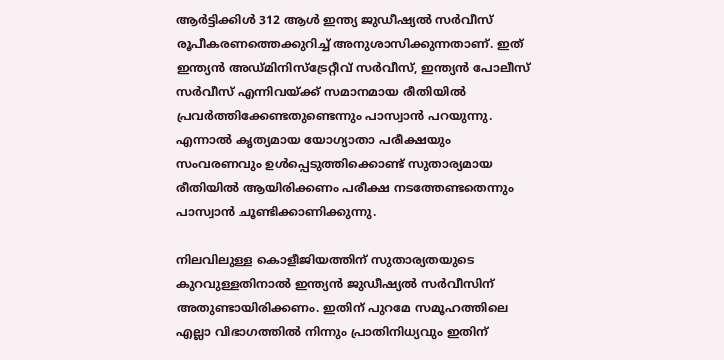ആര്‍ട്ടിക്കിള്‍ 312 ആള്‍ ഇന്ത്യ ജുഡീഷ്യല്‍ സര്‍വീസ് രൂപീകരണത്തെക്കുറിച്ച് അനുശാസിക്കുന്നതാണ്. ഇത് ഇന്ത്യന്‍ അഡ്മിനിസ്ട്രേറ്റീവ് സര്‍വീസ്, ഇന്ത്യന്‍ പോലീസ് സര്‍വീസ് എന്നിവയ്ക്ക് സമാനമായ രീതിയില്‍ പ്രവര്‍ത്തിക്കേണ്ടതുണ്ടെന്നും പാസ്വാന്‍ പറയുന്നു. എന്നാല്‍ കൃത്യമായ യോഗ്യാതാ പരീക്ഷയും സംവരണവും ഉള്‍പ്പെടുത്തിക്കൊണ്ട് സുതാര്യമായ രീതിയില്‍ ആയിരിക്കണം പരീക്ഷ നടത്തേണ്ടതെന്നും പാസ്വാന്‍ ചൂണ്ടിക്കാണിക്കുന്നു.

നിലവിലുള്ള കൊളീജിയത്തിന് സുതാര്യതയുടെ കുറവുള്ളതിനാല്‍ ഇന്ത്യന്‍ ജുഡീഷ്യല്‍ സര്‍വീസിന് അതുണ്ടായിരിക്കണം. ഇതിന് പുറമേ സമൂഹത്തിലെ എല്ലാ വിഭാഗത്തില്‍ നിന്നും പ്രാതിനിധ്യവും ഇതിന്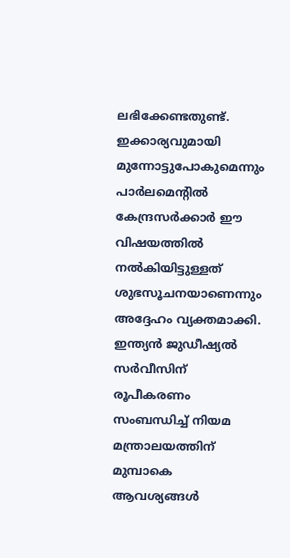ലഭിക്കേണ്ടതുണ്ട്. ഇക്കാര്യവുമായി മുന്നോട്ടുപോകുമെന്നും പാര്‍ലമെന്റില്‍ കേന്ദ്രസര്‍ക്കാര്‍ ഈ വിഷയത്തില്‍ നല്‍കിയിട്ടുള്ളത് ശുഭസൂചനയാണെന്നും അദ്ദേഹം വ്യക്തമാക്കി. ഇന്ത്യന്‍ ജുഡീഷ്യല്‍ സര്‍വീസിന് രൂപീകരണം സംബന്ധിച്ച് നിയമ മന്ത്രാലയത്തിന് മുമ്പാകെ ആവശ്യങ്ങള്‍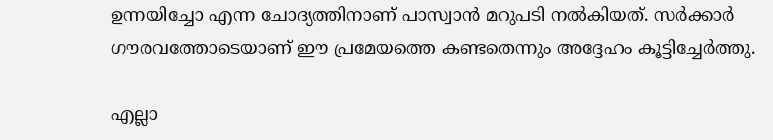ഉന്നയിച്ചോ എന്ന ചോദ്യത്തിനാണ് പാസ്വാന്‍ മറുപടി നല്‍കിയത്. സര്‍ക്കാര്‍ ഗൗരവത്തോടെയാണ് ഈ പ്രമേയത്തെ കണ്ടതെന്നും അദ്ദേഹം കൂട്ടിച്ചേര്‍ത്തു.

എല്ലാ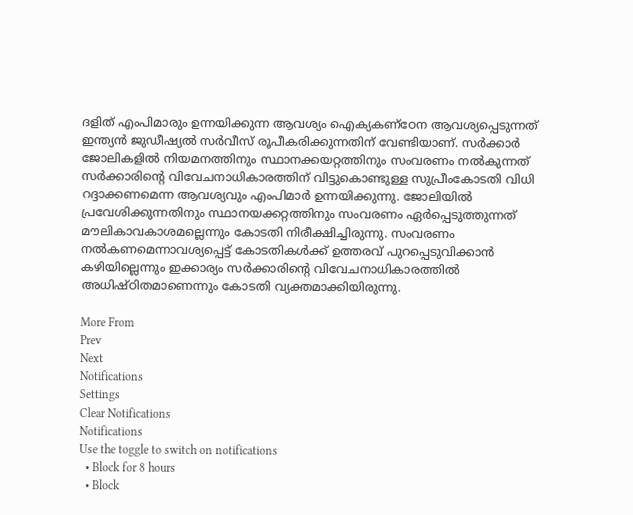ദളിത് എംപിമാരും ഉന്നയിക്കുന്ന ആവശ്യം ഐക്യകണ്ഠേന ആവശ്യപ്പെടുന്നത് ഇന്ത്യന്‍ ജുഡീഷ്യല്‍ സര്‍വീസ് രൂപീകരിക്കുന്നതിന് വേണ്ടിയാണ്. സര്‍ക്കാര്‍ ജോലികളില്‍ നിയമനത്തിനും സ്ഥാനക്കയറ്റത്തിനും സംവരണം നല്‍കുന്നത് സര്‍ക്കാരിന്റെ വിവേചനാധികാരത്തിന് വിട്ടുകൊണ്ടുള്ള സുപ്രീംകോടതി വിധി റദ്ദാക്കണമെന്ന ആവശ്യവും എംപിമാര്‍ ഉന്നയിക്കുന്നു. ജോലിയില്‍ പ്രവേശിക്കുന്നതിനും സ്ഥാനയക്കറ്റത്തിനും സംവരണം ഏര്‍പ്പെടുത്തുന്നത് മൗലികാവകാശമല്ലെന്നും കോടതി നിരീക്ഷിച്ചിരുന്നു. സംവരണം നല്‍കണമെന്നാവശ്യപ്പെട്ട് കോടതികള്‍ക്ക് ഉത്തരവ് പുറപ്പെടുവിക്കാന്‍ കഴിയില്ലെന്നും ഇക്കാര്യം സര്‍ക്കാരിന്റെ വിവേചനാധികാരത്തില്‍ അധിഷ്ഠിതമാണെന്നും കോടതി വ്യക്തമാക്കിയിരുന്നു.

More From
Prev
Next
Notifications
Settings
Clear Notifications
Notifications
Use the toggle to switch on notifications
  • Block for 8 hours
  • Block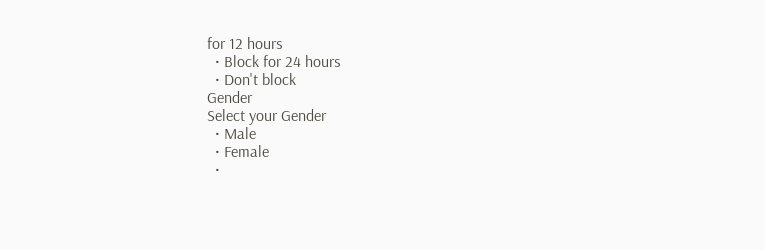for 12 hours
  • Block for 24 hours
  • Don't block
Gender
Select your Gender
  • Male
  • Female
  •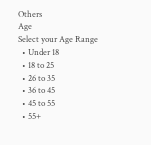Others
Age
Select your Age Range
  • Under 18
  • 18 to 25
  • 26 to 35
  • 36 to 45
  • 45 to 55
  • 55+